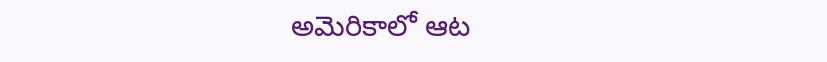అమెరికాలో ఆట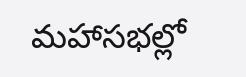మహాసభల్లో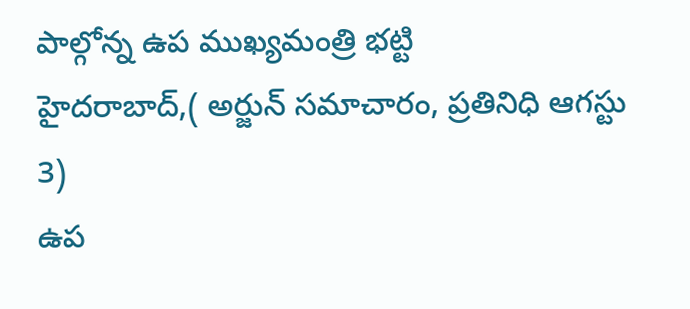పాల్గోన్న ఉప ముఖ్యమంత్రి భట్టి
హైదరాబాద్,( అర్జున్ సమాచారం, ప్రతినిధి ఆగస్టు 3)
ఉప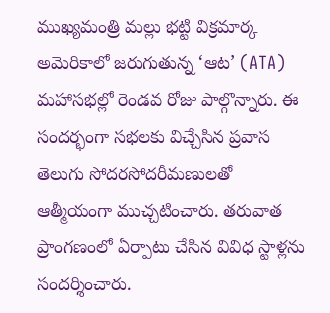ముఖ్యమంత్రి మల్లు భట్టి విక్రమార్క అమెరికాలో జరుగుతున్న ‘ఆట’ (ATA) మహాసభల్లో రెండవ రోజు పాల్గొన్నారు. ఈ సందర్భంగా సభలకు విచ్చేసిన ప్రవాస తెలుగు సోదరసోదరీమణులతో
ఆత్మీయంగా ముచ్చటించారు. తరువాత ప్రాంగణంలో ఏర్పాటు చేసిన వివిధ స్టాళ్లను సందర్శించారు.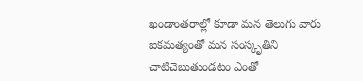ఖండాంతరాల్లో కూడా మన తెలుగు వారు ఐకమత్యంతో మన సంస్కృతిని చాటిచెబుతుండటం ఎంతో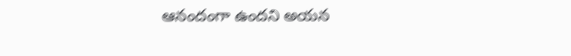ఆనందంగా ఉందని అయన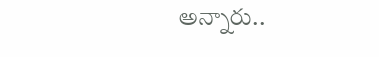అన్నారు..